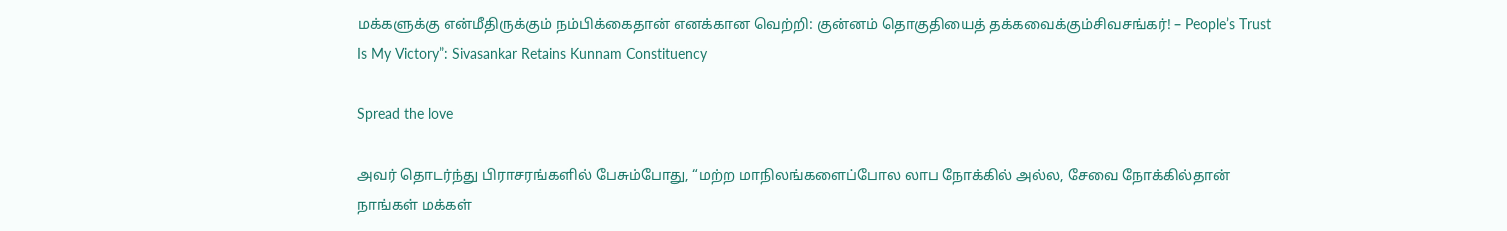மக்களுக்கு என்மீதிருக்கும் நம்பிக்கைதான் எனக்கான வெற்றி: குன்னம் தொகுதியைத் தக்கவைக்கும்சிவசங்கர்! – People’s Trust Is My Victory”: Sivasankar Retains Kunnam Constituency

Spread the love

அவர் தொடர்ந்து பிராசரங்களில் பேசும்போது, “மற்ற மாநிலங்களைப்போல லாப நோக்கில் அல்ல, சேவை நோக்கில்தான் நாங்கள் மக்கள்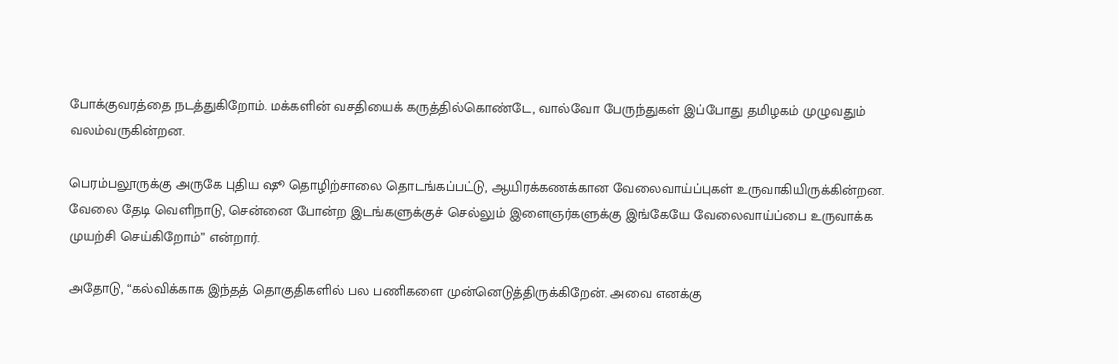போக்குவரத்தை நடத்துகிறோம். மக்களின் வசதியைக் கருத்தில்கொண்டே, வால்வோ பேருந்துகள் இப்போது தமிழகம் முழுவதும் வலம்வருகின்றன.

பெரம்பலூருக்கு அருகே புதிய ஷூ தொழிற்சாலை தொடங்கப்பட்டு, ஆயிரக்கணக்கான வேலைவாய்ப்புகள் உருவாகியிருக்கின்றன. வேலை தேடி வெளிநாடு, சென்னை போன்ற இடங்களுக்குச் செல்லும் இளைஞர்களுக்கு இங்கேயே வேலைவாய்ப்பை உருவாக்க முயற்சி செய்கிறோம்” என்றார்.

அதோடு, “கல்விக்காக இந்தத் தொகுதிகளில் பல பணிகளை முன்னெடுத்திருக்கிறேன். அவை எனக்கு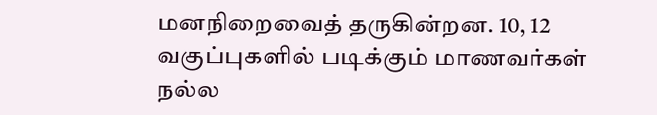மனநிறைவைத் தருகின்றன. 10, 12 வகுப்புகளில் படிக்கும் மாணவர்கள் நல்ல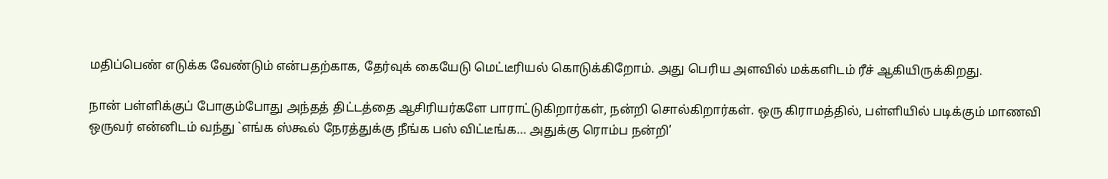மதிப்பெண் எடுக்க வேண்டும் என்பதற்காக, தேர்வுக் கையேடு மெட்டீரியல் கொடுக்கிறோம். அது பெரிய அளவில் மக்களிடம் ரீச் ஆகியிருக்கிறது.

நான் பள்ளிக்குப் போகும்போது அந்தத் திட்டத்தை ஆசிரியர்களே பாராட்டுகிறார்கள், நன்றி சொல்கிறார்கள். ஒரு கிராமத்தில், பள்ளியில் படிக்கும் மாணவி ஒருவர் என்னிடம் வந்து `எங்க ஸ்கூல் நேரத்துக்கு நீங்க பஸ் விட்டீங்க… அதுக்கு ரொம்ப நன்றி’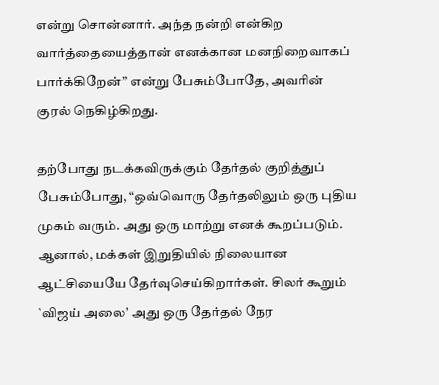என்று சொன்னார். அந்த நன்றி என்கிற வார்த்தையைத்தான் எனக்கான மனநிறைவாகப் பார்க்கிறேன்” என்று பேசும்போதே, அவரின் குரல் நெகிழ்கிறது.

தற்போது நடக்கவிருக்கும் தேர்தல் குறித்துப் பேசும்போது, “ஒவ்வொரு தேர்தலிலும் ஒரு புதிய முகம் வரும். அது ஒரு மாற்று எனக் கூறப்படும். ஆனால், மக்கள் இறுதியில் நிலையான ஆட்சியையே தேர்வுசெய்கிறார்கள். சிலர் கூறும் `விஜய் அலை’ அது ஒரு தேர்தல் நேர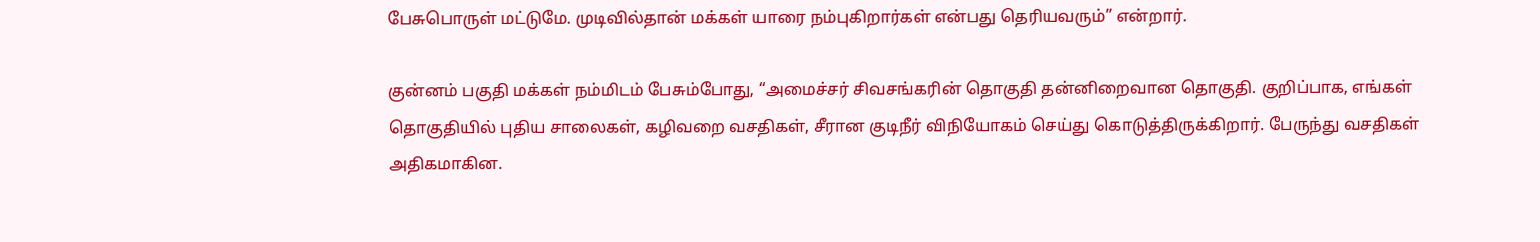பேசுபொருள் மட்டுமே. முடிவில்தான் மக்கள் யாரை நம்புகிறார்கள் என்பது தெரியவரும்” என்றார்.

குன்னம் பகுதி மக்கள் நம்மிடம் பேசும்போது, “அமைச்சர் சிவசங்கரின் தொகுதி தன்னிறைவான தொகுதி. குறிப்பாக, எங்கள் தொகுதியில் புதிய சாலைகள், கழிவறை வசதிகள், சீரான குடிநீர் விநியோகம் செய்து கொடுத்திருக்கிறார். பேருந்து வசதிகள் அதிகமாகின.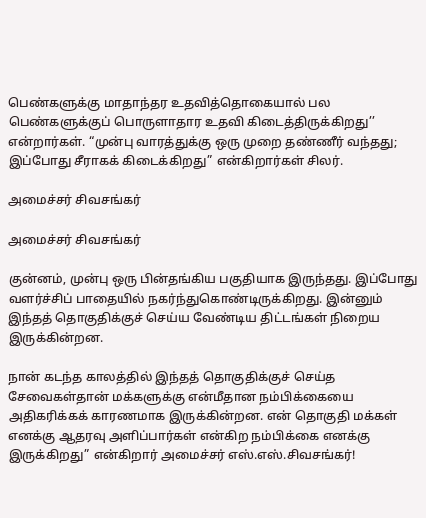பெண்களுக்கு மாதாந்தர உதவித்தொகையால் பல பெண்களுக்குப் பொருளாதார உதவி கிடைத்திருக்கிறது’’ என்றார்கள். “முன்பு வாரத்துக்கு ஒரு முறை தண்ணீர் வந்தது; இப்போது சீராகக் கிடைக்கிறது” என்கிறார்கள் சிலர்.

அமைச்சர் சிவசங்கர்

அமைச்சர் சிவசங்கர்

குன்னம், முன்பு ஒரு பின்தங்கிய பகுதியாக இருந்தது. இப்போது வளர்ச்சிப் பாதையில் நகர்ந்துகொண்டிருக்கிறது. இன்னும் இந்தத் தொகுதிக்குச் செய்ய வேண்டிய திட்டங்கள் நிறைய இருக்கின்றன.

நான் கடந்த காலத்தில் இந்தத் தொகுதிக்குச் செய்த சேவைகள்தான் மக்களுக்கு என்மீதான நம்பிக்கையை அதிகரிக்கக் காரணமாக இருக்கின்றன. என் தொகுதி மக்கள் எனக்கு ஆதரவு அளிப்பார்கள் என்கிற நம்பிக்கை எனக்கு இருக்கிறது” என்கிறார் அமைச்சர் எஸ்.எஸ்.சிவசங்கர்!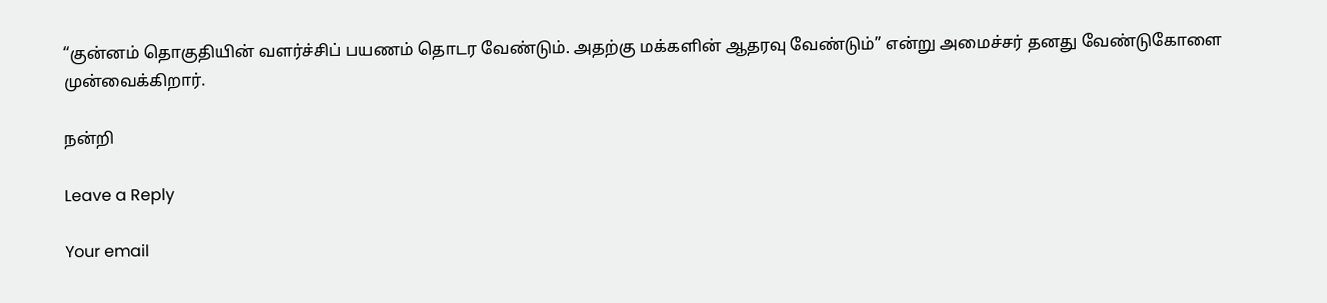“குன்னம் தொகுதியின் வளர்ச்சிப் பயணம் தொடர வேண்டும். அதற்கு மக்களின் ஆதரவு வேண்டும்’’ என்று அமைச்சர் தனது வேண்டுகோளை முன்வைக்கிறார்.

நன்றி

Leave a Reply

Your email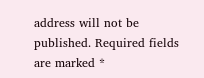address will not be published. Required fields are marked *